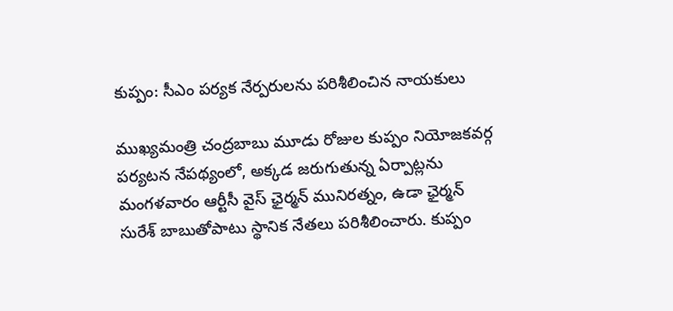కుప్పం: సీఎం పర్యక నేర్పరులను పరిశీలించిన నాయకులు

ముఖ్యమంత్రి చంద్రబాబు మూడు రోజుల కుప్పం నియోజకవర్గ పర్యటన నేపథ్యంలో, అక్కడ జరుగుతున్న ఏర్పాట్లను మంగళవారం ఆర్టీసీ వైస్ ఛైర్మన్ మునిరత్నం, ఉడా ఛైర్మన్ సురేశ్ బాబుతోపాటు స్థానిక నేతలు పరిశీలించారు. కుప్పం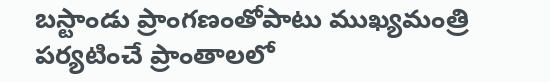బస్టాండు ప్రాంగణంతోపాటు ముఖ్యమంత్రి పర్యటించే ప్రాంతాలలో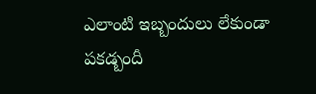ఎలాంటి ఇబ్బందులు లేకుండా పకడ్బందీ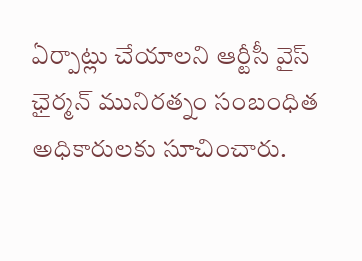ఏర్పాట్లు చేయాలని ఆర్టీసీ వైస్ ఛైర్మన్ మునిరత్నం సంబంధిత అధికారులకు సూచించారు.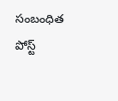సంబంధిత పోస్ట్